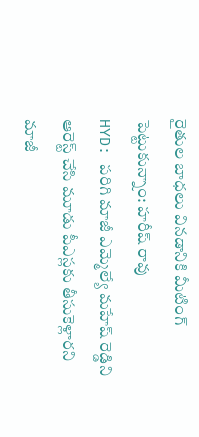రైతుల బాధలు వినడానికి మీటింగ్ పెట్టుకున్నాం: హరీష్ రావు
HYD: పరిగి మాజీ ఎమ్మెల్యే మహేష్ రెడ్డిని ఆరెస్ట్ చేసి మూడు పీఎస్లకు తీసుకెళ్లారని మాజీ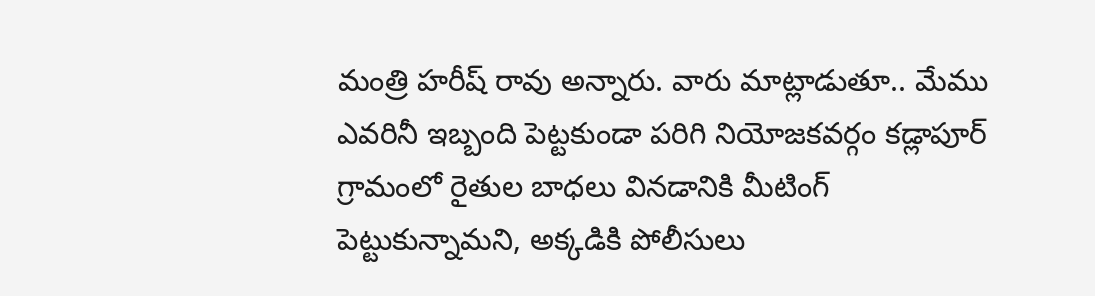మంత్రి హరీష్ రావు అన్నారు. వారు మాట్లాడుతూ.. మేము ఎవరినీ ఇబ్బంది పెట్టకుండా పరిగి నియోజకవర్గం కడ్లాపూర్ గ్రామంలో రైతుల బాధలు వినడానికి మీటింగ్ పెట్టుకున్నామని, అక్కడికి పోలీసులు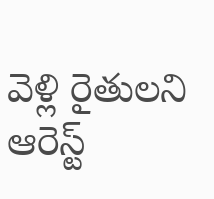వెళ్లి రైతులని ఆరెస్ట్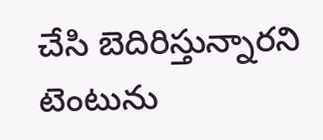చేసి బెదిరిస్తున్నారని టెంటును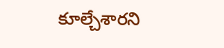కూల్చేశారని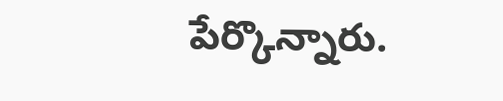పేర్కొన్నారు.